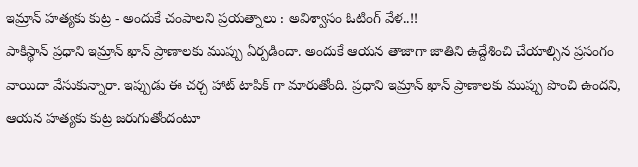ఇమ్రాన్ హత్యకు కుట్ర - అందుకే చంపాలని ప్రయత్నాలు : అవిశ్వాసం ఓటింగ్ వేళ..!!
పాకిస్థాన్ ప్రధాని ఇమ్రాన్ ఖాన్ ప్రాణాలకు ముప్పు ఏర్పడిందా. అందుకే ఆయన తాజాగా జాతిని ఉద్దేశించి చేయాల్సిన ప్రసంగం వాయిదా వేసుకున్నారా. ఇప్పుడు ఈ చర్చ హాట్ టాపిక్ గా మారుతోంది. ప్రధాని ఇమ్రాన్ ఖాన్ ప్రాణాలకు ముప్పు పొంచి ఉందని, ఆయన హత్యకు కుట్ర జరుగుతోందంటూ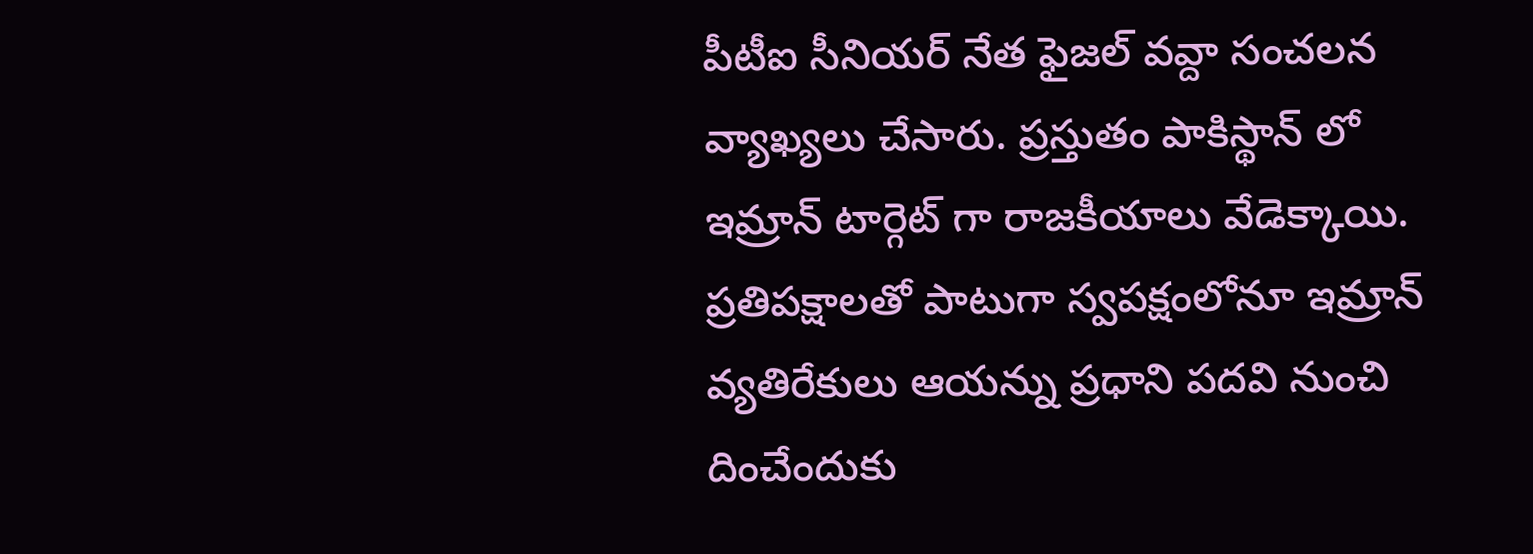పీటీఐ సీనియర్ నేత ఫైజల్ వవ్దా సంచలన వ్యాఖ్యలు చేసారు. ప్రస్తుతం పాకిస్థాన్ లో ఇమ్రాన్ టార్గెట్ గా రాజకీయాలు వేడెక్కాయి. ప్రతిపక్షాలతో పాటుగా స్వపక్షంలోనూ ఇమ్రాన్ వ్యతిరేకులు ఆయన్ను ప్రధాని పదవి నుంచి దించేందుకు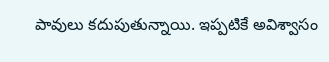పావులు కదుపుతున్నాయి. ఇప్పటికే అవిశ్వాసం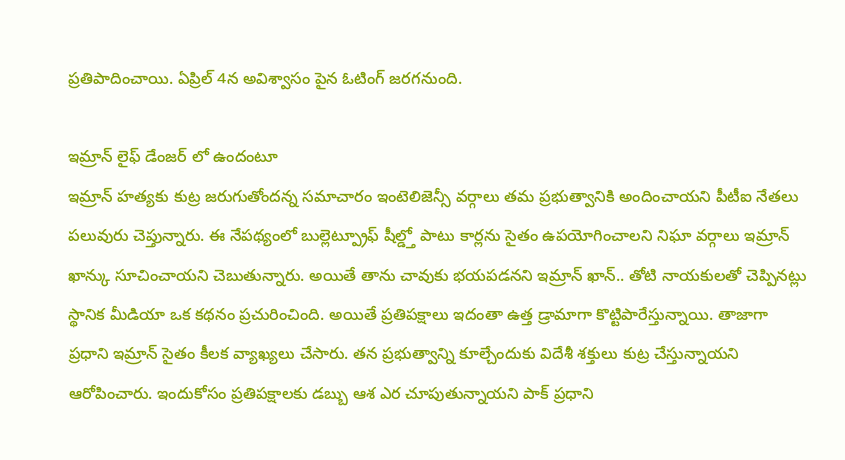ప్రతిపాదించాయి. ఏప్రిల్ 4న అవిశ్వాసం పైన ఓటింగ్ జరగనుంది.

ఇమ్రాన్ లైఫ్ డేంజర్ లో ఉందంటూ
ఇమ్రాన్ హత్యకు కుట్ర జరుగుతోందన్న సమాచారం ఇంటెలిజెన్సీ వర్గాలు తమ ప్రభుత్వానికి అందించాయని పీటీఐ నేతలు పలువురు చెప్తున్నారు. ఈ నేపథ్యంలో బుల్లెట్ప్రూఫ్ షీల్డ్తో పాటు కార్లను సైతం ఉపయోగించాలని నిఘా వర్గాలు ఇమ్రాన్ ఖాన్కు సూచించాయని చెబుతున్నారు. అయితే తాను చావుకు భయపడనని ఇమ్రాన్ ఖాన్.. తోటి నాయకులతో చెప్పినట్లు స్థానిక మీడియా ఒక కథనం ప్రచురించింది. అయితే ప్రతిపక్షాలు ఇదంతా ఉత్త డ్రామాగా కొట్టిపారేస్తున్నాయి. తాజాగా ప్రధాని ఇమ్రాన్ సైతం కీలక వ్యాఖ్యలు చేసారు. తన ప్రభుత్వాన్ని కూల్చేందుకు విదేశీ శక్తులు కుట్ర చేస్తున్నాయని ఆరోపించారు. ఇందుకోసం ప్రతిపక్షాలకు డబ్బు ఆశ ఎర చూపుతున్నాయని పాక్ ప్రధాని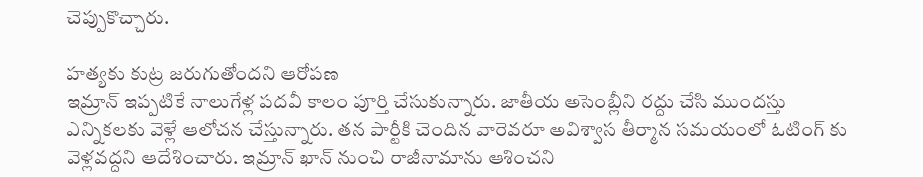చెప్పుకొచ్చారు.

హత్యకు కుట్ర జరుగుతోందని ఆరోపణ
ఇమ్రాన్ ఇప్పటికే నాలుగేళ్ల పదవీ కాలం పూర్తి చేసుకున్నారు. జాతీయ అసెంబ్లీని రద్దు చేసి ముందస్తు ఎన్నికలకు వెళ్లే ఆలోచన చేస్తున్నారు. తన పార్టీకి చెందిన వారెవరూ అవిశ్వాస తీర్మాన సమయంలో ఓటింగ్ కు వెళ్లవద్దని ఆదేశించారు. ఇమ్రాన్ ఖాన్ నుంచి రాజీనామాను ఆశించని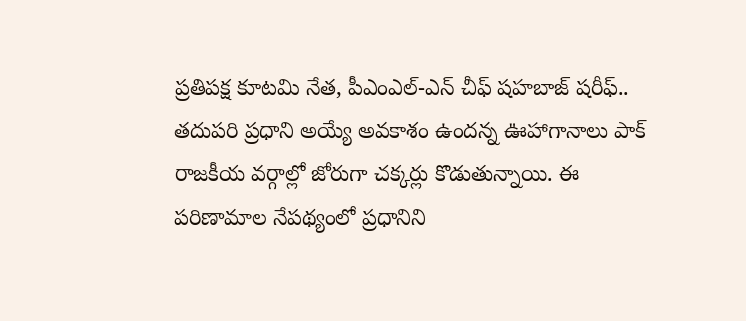ప్రతిపక్ష కూటమి నేత, పీఎంఎల్-ఎన్ చీఫ్ షహబాజ్ షరీఫ్.. తదుపరి ప్రధాని అయ్యే అవకాశం ఉందన్న ఊహాగానాలు పాక్ రాజకీయ వర్గాల్లో జోరుగా చక్కర్లు కొడుతున్నాయి. ఈ పరిణామాల నేపథ్యంలో ప్రధానిని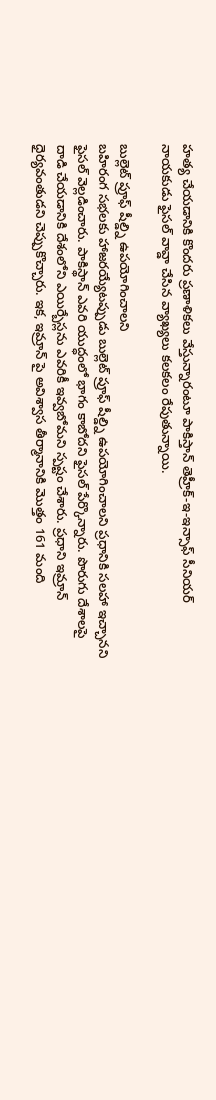హత్య చేయడానికి కొందరు ప్రణాళికలు వేస్తున్నారంటూ పాకిస్తాన్ తెహ్రీక్-ఇ-ఇన్సాఫ్ సీనియర్ నాయకుడు ఫైసల్ వావ్డా చేసిన వ్యాఖ్యలు కలకలం రేపుతున్నాయి.

బుల్లెట్ ప్రూఫ్ షీల్డ్ని ఉపయోగించాలని
బహిరంగ సభలకు హాజరయ్యేటప్పుడు బుల్లెట్ ప్రూఫ్ షీల్డ్ని ఉపయోగించాలని ప్రధానికి సలహా ఇచ్చానని ఫైసల్ వెల్లడించారు. పాకిస్థాన్ ఎవరి యుద్ధంలో భాగం కాబోదని ఫైసల్ పేర్కొన్నారు. పొరుగు దేశాలపై దాడి చేయడానికి దేశంలోని ఎయిర్బేస్లను ఎవరికీ ఇవ్వబోమని స్పష్టం చేశారు. ప్రధాని ఇమ్రాన్ ధైర్యవంతుడని చెప్పుకొచ్చారు. ఇక, ఇమ్రాన్ పై అవిశ్వాస తీర్మానానికి మొత్తం 161 మంది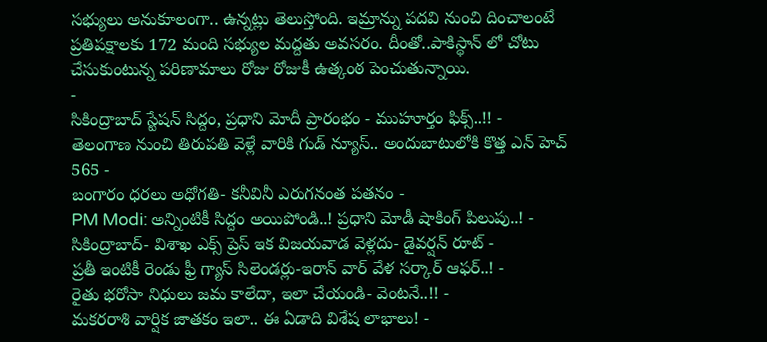సభ్యులు అనుకూలంగా.. ఉన్నట్లు తెలుస్తోంది. ఇమ్రాన్ను పదవి నుంచి దించాలంటే ప్రతిపక్షాలకు 172 మంది సభ్యుల మద్దతు అవసరం. దీంతో..పాకిస్థాన్ లో చోటు చేసుకుంటున్న పరిణామాలు రోజు రోజుకీ ఉత్కంఠ పెంచుతున్నాయి.
-
సికింద్రాబాద్ స్టేషన్ సిద్దం, ప్రధాని మోదీ ప్రారంభం - ముహూర్తం ఫిక్స్..!! -
తెలంగాణ నుంచి తిరుపతి వెళ్లే వారికి గుడ్ న్యూస్.. అందుబాటులోకి కొత్త ఎన్ హెచ్ 565 -
బంగారం ధరలు అధోగతి- కనీవినీ ఎరుగనంత పతనం -
PM Modi: అన్నింటికీ సిద్దం అయిపోండి..! ప్రధాని మోడీ షాకింగ్ పిలుపు..! -
సికింద్రాబాద్- విశాఖ ఎక్స్ ప్రెస్ ఇక విజయవాడ వెళ్లదు- డైవర్షన్ రూట్ -
ప్రతీ ఇంటికీ రెండు ఫ్రీ గ్యాస్ సిలెండర్లు-ఇరాన్ వార్ వేళ సర్కార్ ఆఫర్..! -
రైతు భరోసా నిధులు జమ కాలేదా, ఇలా చేయండి- వెంటనే..!! -
మకరరాశి వార్షిక జాతకం ఇలా.. ఈ ఏడాది విశేష లాభాలు! -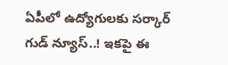ఏపీలో ఉద్యోగులకు సర్కార్ గుడ్ న్యూస్..! ఇకపై ఈ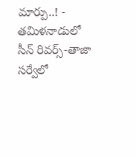మార్పు..! -
తమిళనాడులో సీన్ రివర్స్-తాజా సర్వేలో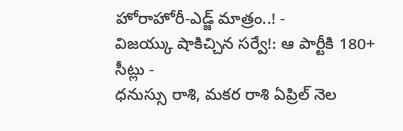హోరాహోరీ-ఎడ్జ్ మాత్రం..! -
విజయ్కు షాకిచ్చిన సర్వే!: ఆ పార్టీకి 180+ సీట్లు -
ధనుస్సు రాశి, మకర రాశి ఏప్రిల్ నెల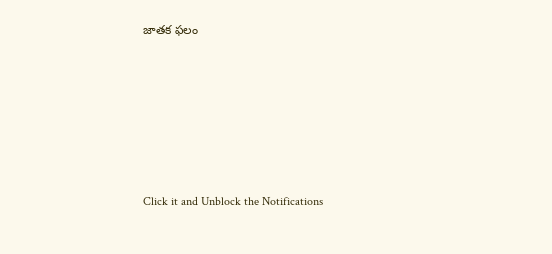జాతక ఫలం












Click it and Unblock the Notifications